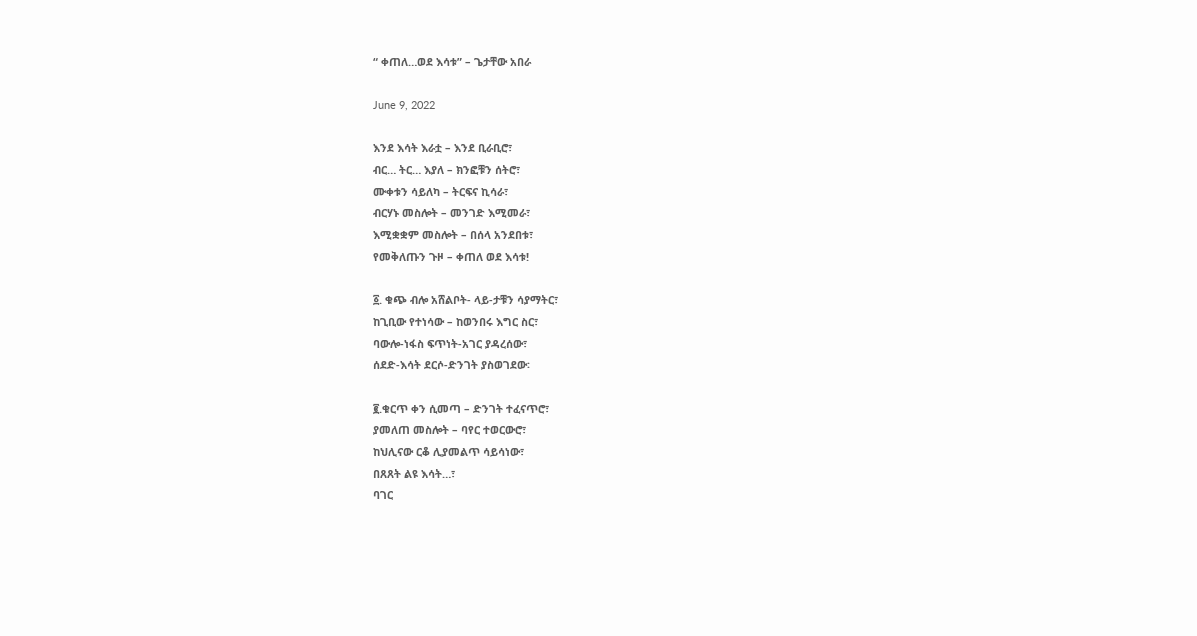“ ቀጠለ…ወደ እሳቱ” – ጌታቸው አበራ

June 9, 2022

እንደ እሳት እራቷ – እንደ ቢራቢሮ፣
ብር… ትር… እያለ – ክንፎቹን ሰትሮ፣
ሙቀቱን ሳይለካ – ትርፍና ኪሳራ፣
ብርሃኑ መስሎት – መንገድ እሚመራ፣
እሚቋቋም መስሎት – በሰላ አንደበቱ፣
የመቅለጡን ጉዞ – ቀጠለ ወደ እሳቱ!

፩. ቁጭ ብሎ አሸልቦት- ላይ-ታቹን ሳያማትር፣
ከጊቢው የተነሳው – ከወንበሩ እግር ስር፣
ባውሎ-ነፋስ ፍጥነት-አገር ያዳረሰው፣
ሰደድ-እሳት ደርሶ-ድንገት ያስወገደው፡

፪.ቁርጥ ቀን ሲመጣ – ድንገት ተፈናጥሮ፣
ያመለጠ መስሎት – ባየር ተወርውሮ፣
ከህሊናው ርቆ ሊያመልጥ ሳይሳነው፣
በጸጸት ልዩ እሳት…፣
ባገር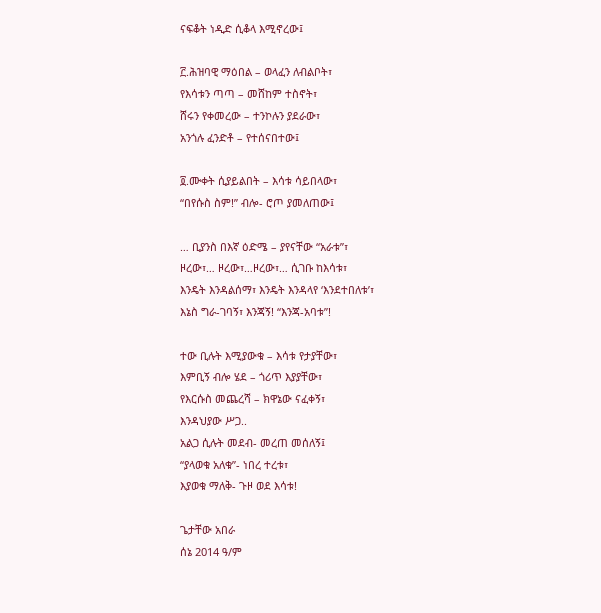ናፍቆት ነዲድ ሲቆላ እሚኖረው፤

፫.ሕዝባዊ ማዕበል – ወላፈን ለብልቦት፣
የእሳቱን ጣጣ – መሸከም ተስኖት፣
ሸሩን የቀመረው – ተንኮሉን ያደራው፣
አንጎሉ ፈንድቶ – የተሰናበተው፤

፬.ሙቀት ሲያይልበት – እሳቱ ሳይበላው፣
“በየሱስ ስም!” ብሎ- ሮጦ ያመለጠው፤

… ቢያንስ በእኛ ዕድሜ – ያየናቸው “አራቱ”፣
ዞረው፣… ዞረው፣…ዞረው፣… ሲገቡ ከእሳቱ፣
እንዴት እንዳልሰማ፣ እንዴት እንዳላየ ‘እንደተበለቱ’፣
እኔስ ግራ-ገባኝ፣ እንጃኝ! “እንጃ-አባቱ”!

ተው ቢሉት እሚያውቁ – እሳቱ የታያቸው፣
እምቢኝ ብሎ ሄደ – ጎሪጥ እያያቸው፣
የእርሱስ መጨረሻ – ክዋኔው ናፈቀኝ፣
እንዳህያው ሥጋ..
አልጋ ሲሉት መደብ- መረጠ መሰለኝ፤
“ያላወቁ አለቁ”- ነበረ ተረቱ፣
እያወቁ ማለቅ- ጉዞ ወደ እሳቱ!

ጌታቸው አበራ
ሰኔ 2014 ዓ/ም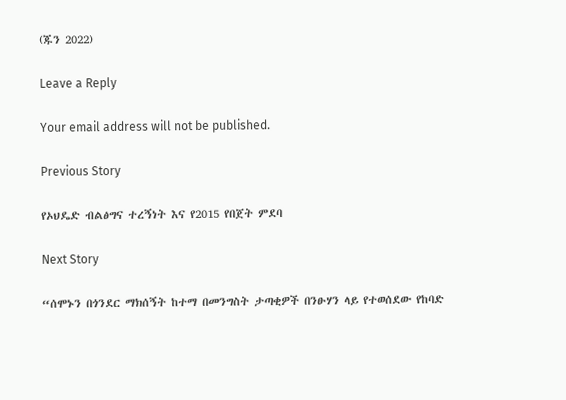(ጁን 2022)

Leave a Reply

Your email address will not be published.

Previous Story

የኦህዴድ ብልፅግና ተረኝነት እና የ2015 የበጀት ምደባ

Next Story

“ሰሞኑን በጎንደር ማክሰኝት ከተማ በመንግስት ታጣቂዎች በንፁሃን ላይ የተወሰደው የከባድ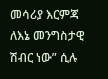መሳሪያ እርምጃ ለእኔ መንግስታዊ ሽብር ነው” ሲሉ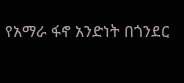የአማራ ፋኖ አንድነት በጎንደር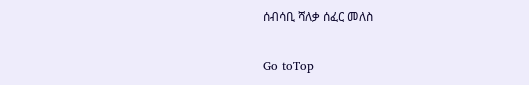ሰብሳቢ ሻለቃ ሰፈር መለስ

Go toTop